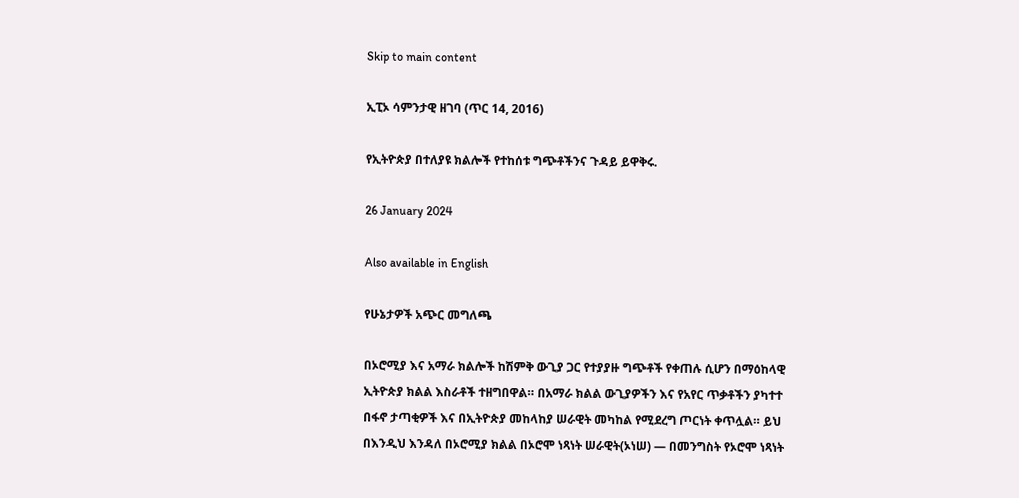Skip to main content

ኢፒኦ ሳምንታዊ ዘገባ (ጥር 14, 2016)

የኢትዮጵያ በተለያዩ ክልሎች የተከሰቱ ግጭቶችንና ጉዳይ ይዋቅሩ.

26 January 2024

Also available in English

የሁኔታዎች አጭር መግለጫ

በኦሮሚያ እና አማራ ክልሎች ከሽምቅ ውጊያ ጋር የተያያዙ ግጭቶች የቀጠሉ ሲሆን በማዕከላዊ ኢትዮጵያ ክልል እስራቶች ተዘግበዋል። በአማራ ክልል ውጊያዎችን እና የአየር ጥቃቶችን ያካተተ በፋኖ ታጣቂዎች እና በኢትዮጵያ መከላከያ ሠራዊት መካከል የሚደረግ ጦርነት ቀጥሏል። ይህ በእንዲህ እንዳለ በኦሮሚያ ክልል በኦሮሞ ነጻነት ሠራዊት(ኦነሠ) — በመንግስት የኦሮሞ ነጻነት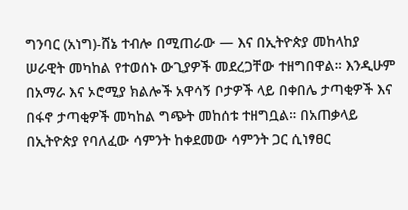ግንባር (አነግ)-ሸኔ ተብሎ በሚጠራው — እና በኢትዮጵያ መከላከያ ሠራዊት መካከል የተወሰኑ ውጊያዎች መደረጋቸው ተዘግበዋል። እንዲሁም በአማራ እና ኦሮሚያ ክልሎች አዋሳኝ ቦታዎች ላይ በቀበሌ ታጣቂዎች እና በፋኖ ታጣቂዎች መካከል ግጭት መከሰቱ ተዘግቧል። በአጠቃላይ በኢትዮጵያ የባለፈው ሳምንት ከቀደመው ሳምንት ጋር ሲነፃፀር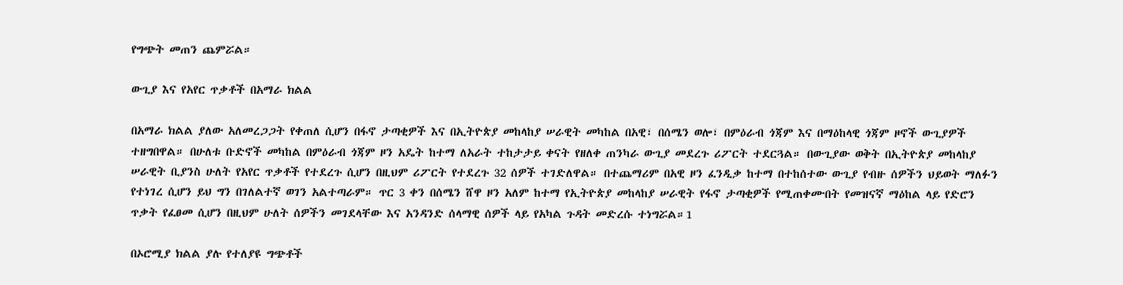የግጭት መጠን ጨምሯል።

ውጊያ እና የአየር ጥቃቶች በአማራ ክልል

በአማራ ክልል ያለው አለመረጋጋት የቀጠለ ሲሆን በፋኖ ታጣቂዎች እና በኢትዮጵያ መከላከያ ሠራዊት መካከል በአዊ፣ በሰሜን ወሎ፣ በምዕራብ ጎጃም እና በማዕከላዊ ጎጃም ዞኖች ውጊያዎች ተዘግበዋል። በሁለቱ ቡድኖች መካከል በምዕራብ ጎጃም ዞን አዴት ከተማ ለአራት ተከታታይ ቀናት የዘለቀ ጠንካራ ውጊያ መደረጉ ሪፖርት ተደርጓል። በውጊያው ወቅት በኢትዮጵያ መከላከያ ሠራዊት ቢያንስ ሁለት የአየር ጥቃቶች የተደረጉ ሲሆን በዚህም ሪፖርት የተደረጉ 32 ሰዎች ተገድለዋል። በተጨማሪም በአዊ ዞን ፈንዲቃ ከተማ በተከሰተው ውጊያ የብዙ ሰዎችን ህይወት ማለፉን የተነገረ ሲሆን ይህ ግን በገለልተኛ ወገን አልተጣራም። ጥር 3 ቀን በሰሜን ሸዋ ዞን አለም ከተማ የኢትዮጵያ መከላከያ ሠራዊት የፋኖ ታጣቂዎች የሚጠቀሙበት የመዝናኛ ማዕከል ላይ የድሮን ጥቃት የፈፀመ ሲሆን በዚህም ሁለት ሰዎችን መገደላቸው እና አንዳንድ ሰላማዊ ሰዎች ላይ የአካል ጉዳት መድረሱ ተነግሯል።1

በኦሮሚያ ክልል ያሉ የተለያዩ ግጭቶች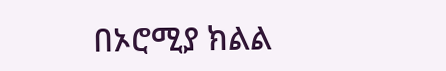በኦሮሚያ ክልል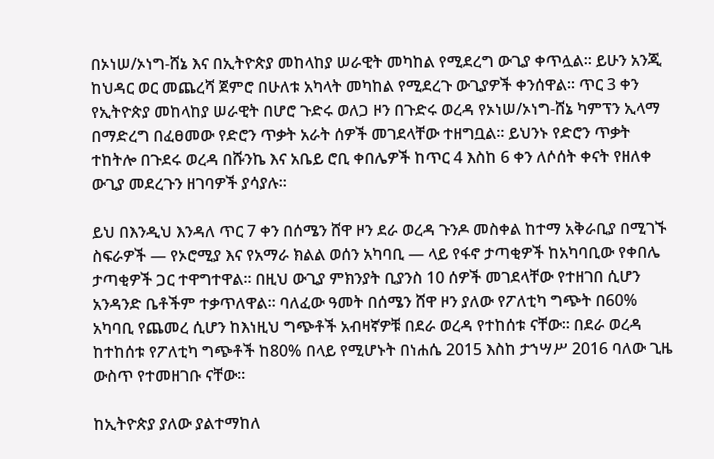በኦነሠ/ኦነግ-ሸኔ እና በኢትዮጵያ መከላከያ ሠራዊት መካከል የሚደረግ ውጊያ ቀጥሏል። ይሁን አንጂ ከህዳር ወር መጨረሻ ጀምሮ በሁለቱ አካላት መካከል የሚደረጉ ውጊያዎች ቀንሰዋል። ጥር 3 ቀን የኢትዮጵያ መከላከያ ሠራዊት በሆሮ ጉድሩ ወለጋ ዞን በጉድሩ ወረዳ የኦነሠ/ኦነግ-ሸኔ ካምፕን ኢላማ በማድረግ በፈፀመው የድሮን ጥቃት አራት ሰዎች መገደላቸው ተዘግቧል። ይህንኑ የድሮን ጥቃት ተከትሎ በጉደሩ ወረዳ በሹንኬ እና አቤይ ሮቢ ቀበሌዎች ከጥር 4 እስከ 6 ቀን ለሶሰት ቀናት የዘለቀ ውጊያ መደረጉን ዘገባዎች ያሳያሉ።

ይህ በእንዲህ እንዳለ ጥር 7 ቀን በሰሜን ሸዋ ዞን ደራ ወረዳ ጉንዶ መስቀል ከተማ አቅራቢያ በሚገኙ ስፍራዎች — የኦሮሚያ እና የአማራ ክልል ወሰን አካባቢ — ላይ የፋኖ ታጣቂዎች ከአካባቢው የቀበሌ ታጣቂዎች ጋር ተዋግተዋል። በዚህ ውጊያ ምክንያት ቢያንስ 10 ሰዎች መገደላቸው የተዘገበ ሲሆን አንዳንድ ቤቶችም ተቃጥለዋል። ባለፈው ዓመት በሰሜን ሸዋ ዞን ያለው የፖለቲካ ግጭት በ60% አካባቢ የጨመረ ሲሆን ከእነዚህ ግጭቶች አብዛኛዎቹ በደራ ወረዳ የተከሰቱ ናቸው። በደራ ወረዳ ከተከሰቱ የፖለቲካ ግጭቶች ከ80% በላይ የሚሆኑት በነሐሴ 2015 እስከ ታኀሣሥ 2016 ባለው ጊዜ ውስጥ የተመዘገቡ ናቸው።

ከኢትዮጵያ ያለው ያልተማከለ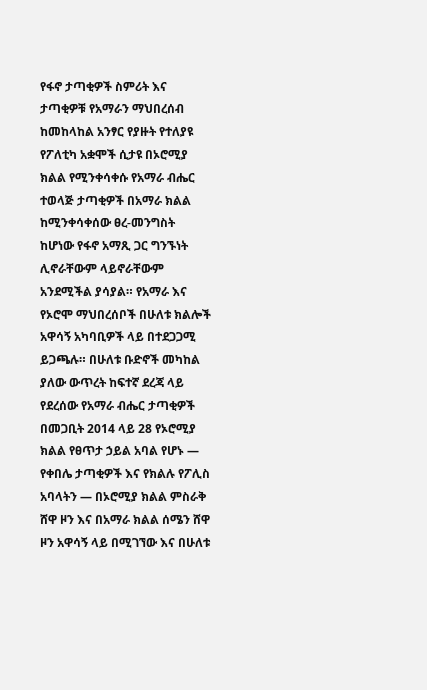የፋኖ ታጣቂዎች ስምሪት እና ታጣቂዎቹ የአማራን ማህበረሰብ ከመከላከል አንፃር የያዙት የተለያዩ የፖለቲካ አቋሞች ሲታዩ በኦሮሚያ ክልል የሚንቀሳቀሱ የአማራ ብሔር ተወላጅ ታጣቂዎች በአማራ ክልል ከሚንቀሳቀሰው ፀረ-መንግስት ከሆነው የፋኖ አማጺ ጋር ግንኙነት ሊኖራቸውም ላይኖራቸውም አንደሚችል ያሳያል። የአማራ እና የኦሮሞ ማህበረሰቦች በሁለቱ ክልሎች አዋሳኝ አካባቢዎች ላይ በተደጋጋሚ ይጋጫሉ። በሁለቱ ቡድኖች መካከል ያለው ውጥረት ከፍተኛ ደረጃ ላይ የደረሰው የአማራ ብሔር ታጣቂዎች በመጋቢት 2014 ላይ 28 የኦሮሚያ ክልል የፀጥታ ኃይል አባል የሆኑ — የቀበሌ ታጣቂዎች እና የክልሉ የፖሊስ አባላትን — በኦሮሚያ ክልል ምስራቅ ሸዋ ዞን እና በአማራ ክልል ሰሜን ሸዋ ዞን አዋሳኝ ላይ በሚገኘው እና በሁለቱ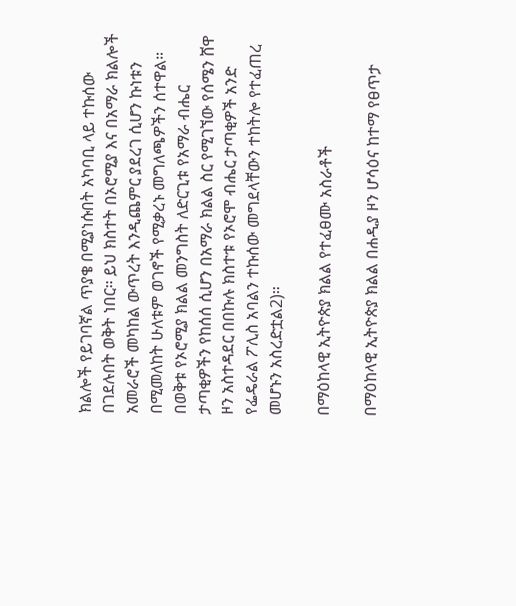ክልሎች የይገባኛል ጥያቄ በሚያነሱበት አካባቢ ላይ ተኩሰው በገደሉበት ወቅት ነበር። ይህ ክስተት በኦሮሚያ እና በአማራ ክልሎች አመራሮች መካከል ውጥረት እንዲጨምር ያደረገ ሲሆን ኩነቱን በሚመለከት ሁለቱም ወገኖች የሚቃረኑ መግለጫዎችን ሰተዋል። በወቅቱ የኦሮሚያ ክልል መንግስት ለድርጊቱ የአማራ ብሔር ታጣቂዎችን የከሰሰ ሲሆን በአማራ ክልል ስር የሚገኘው የሰሜን ሸዋ ዞን አስተዳደር በበኩሉ ክስተቱ የኦሮሞ ብሔር ታጣቂዎች አንድ የፌዴራል ፖሊስ አባልን ተኩሰው መግደላቸውን ተከትሎ የተፈጠረ መሆኑን አስረድቷል2)።

በማዕከላዊ ኢትዮጵያ ክልል የተፈፀሙ አስራቶች

በማዕከላዊ ኢትዮጵያ ክልል በሐዲያ ዞን ሆሳዕና ከተማ የፀጥታ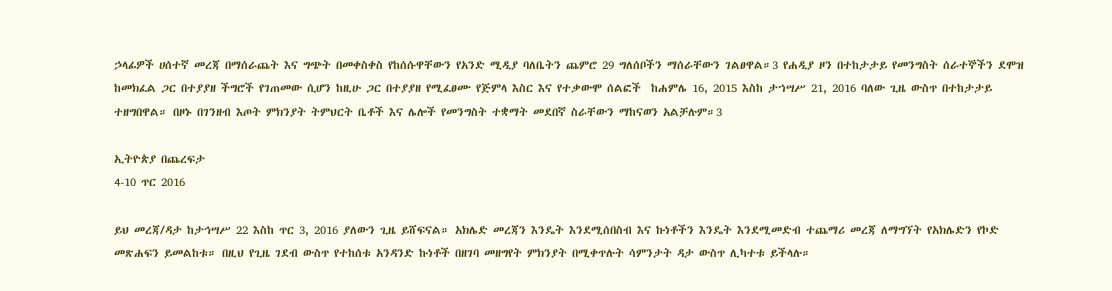ኃላፊዎች ሀሰተኛ መረጃ በማሰራጨት እና ግጭት በመቀስቀስ የከሰሱዋቸውን የአንድ ሚዲያ ባለቤትን ጨምሮ 29 ግለሰቦችን ማሰራቸውን ገልፀዋል።3 የሐዲያ ዞን በተከታታይ የመንግስት ሰራተኞችን ደሞዝ ከመክፈል ጋር በተያያዘ ችግሮች የገጠመው ሲሆን ከዚሁ ጋር በተያያዘ የሚፈፀሙ የጅምላ እስር እና የተቃውሞ ሰልፎች  ከሐምሌ 16, 2015 እስከ ታኀሣሥ 21, 2016 ባለው ጊዜ ውስጥ በተከታታይ ተዘግበዋል። በዞኑ በገንዘብ እጦት ምክንያት ትምህርት ቤቶች እና ሌሎች የመንግስት ተቋማት መደበኛ ስራቸውን ማከናወን አልቻሉም።3

ኢትዮጵያ በጨረፍታ
4-10 ጥር 2016

ይህ መረጃ/ዳታ ከታኅሣሥ 22 እስከ ጥር 3, 2016 ያለውን ጊዜ ይሸፍናል። አክሌድ መረጃን እንዴት እንደሚሰበስብ እና ኩነቶችን እንዴት እንደሚመድብ ተጨማሪ መረጃ ለማግኘት የአክሌድን የኮድ መጽሐፍን ይመልከቱ። በዚህ የጊዜ ገደብ ውስጥ የተከሰቱ አንዳንድ ኩነቶች በዘገባ መዘግየት ምክንያት በሚቀጥሉት ሳምንታት ዳታ ውስጥ ሊካተቱ ይችላሉ።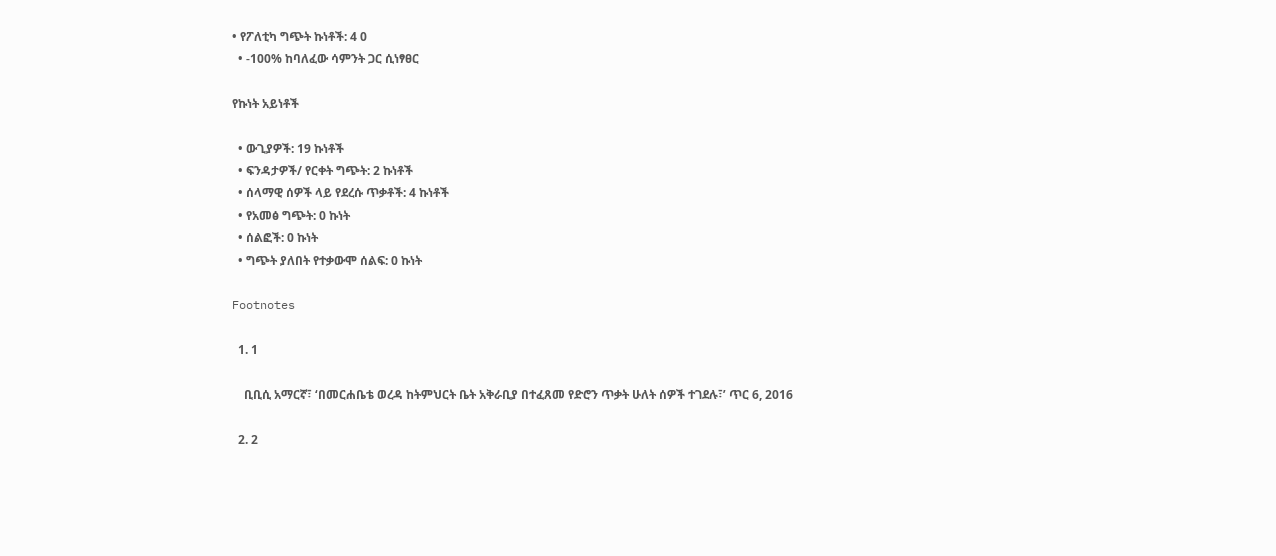• የፖለቲካ ግጭት ኩነቶች: 4 0
  • -100% ከባለፈው ሳምንት ጋር ሲነፃፀር

የኩነት አይነቶች

  • ውጊያዎች: 19 ኩነቶች
  • ፍንዳታዎች/ የርቀት ግጭት: 2 ኩነቶች
  • ሰላማዊ ሰዎች ላይ የደረሱ ጥቃቶች: 4 ኩነቶች
  • የአመፅ ግጭት: 0 ኩነት
  • ሰልፎች: 0 ኩነት
  • ግጭት ያለበት የተቃውሞ ሰልፍ: 0 ኩነት

Footnotes

  1. 1

    ቢቢሲ አማርኛ፣ ‘በመርሐቤቴ ወረዳ ከትምህርት ቤት አቅራቢያ በተፈጸመ የድሮን ጥቃት ሁለት ሰዎች ተገደሉ፣’ ጥር 6, 2016

  2. 2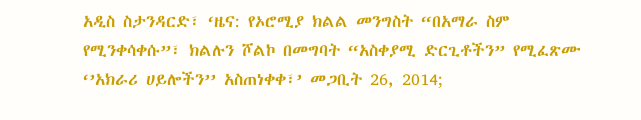አዲስ ስታንዳርድ፣ ‘ዜና: የኦሮሚያ ክልል መንግስት “በአማራ ስም የሚንቀሳቀሱ”፣ ክልሉን ሾልኮ በመግባት “አስቀያሚ ድርጊቶችን” የሚፈጽሙ ‘’አክራሪ ሀይሎችን’’ አስጠነቀቀ፣’ መጋቢት 26, 2014;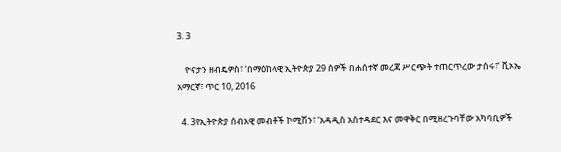3. 3

    ዮናታን ዘብዴዎስ፣ ‘በማዕከላዊ ኢትዮጵያ 29 ሰዎች በሐሰተኛ መረጃ ሥርጭት ተጠርጥረው ታሰሩ፣’ ቪኦኤ አማርኛ፣ ጥር 10, 2016

  4. 3የኢትዮጵያ ሰብአዊ መብቶች ኮሚሽን፣ ‘አዳዲስ አስተዳደር እና መዋቅር በሚዘረጉባቸው አካባቢዎች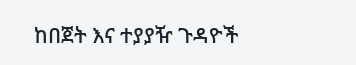ከበጀት እና ተያያዥ ጉዳዮች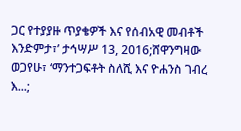ጋር የተያያዙ ጥያቄዎች እና የሰብአዊ መብቶች እንድምታ፣’ ታኅሣሥ 13, 2016;ሸዋንግዛው ወጋየሁ፣ ‘ማንተጋፍቶት ስለሺ እና ዮሐንስ ገብረ እ...;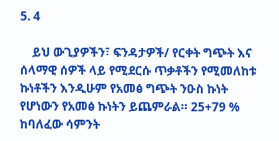5. 4

    ይህ ውጊያዎችን፣ ፍንዳታዎች/ የርቀት ግጭት እና ሰላማዊ ሰዎች ላይ የሚደርሱ ጥቃቶችን የሚመለከቱ ኩነቶችን እንዲሁም የአመፅ ግጭት ንዑስ ኩነት የሆነውን የአመፅ ኩነትን ይጨምራል። 25+79 % ከባለፈው ሳምንት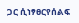ጋር ሲነፃፀርየሰልፍ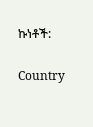ኩነቶች:

Country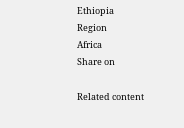Ethiopia
Region
Africa
Share on

Related content